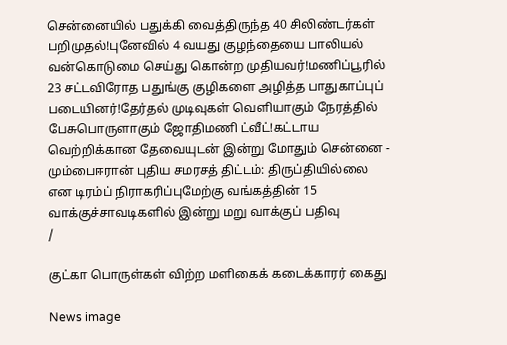சென்னையில் பதுக்கி வைத்திருந்த 40 சிலிண்டர்கள் பறிமுதல்!புனேவில் 4 வயது குழந்தையை பாலியல் வன்கொடுமை செய்து கொன்ற முதியவர்!மணிப்பூரில் 23 சட்டவிரோத பதுங்கு குழிகளை அழித்த பாதுகாப்புப் படையினர்!தேர்தல் முடிவுகள் வெளியாகும் நேரத்தில் பேசுபொருளாகும் ஜோதிமணி ட்வீட்!கட்டாய வெற்றிக்கான தேவையுடன் இன்று மோதும் சென்னை - மும்பைஈரான் புதிய சமரசத் திட்டம்: திருப்தியில்லை என டிரம்ப் நிராகரிப்புமேற்கு வங்கத்தின் 15 வாக்குச்சாவடிகளில் இன்று மறு வாக்குப் பதிவு
/

குட்கா பொருள்கள் விற்ற மளிகைக் கடைக்காரர் கைது

News image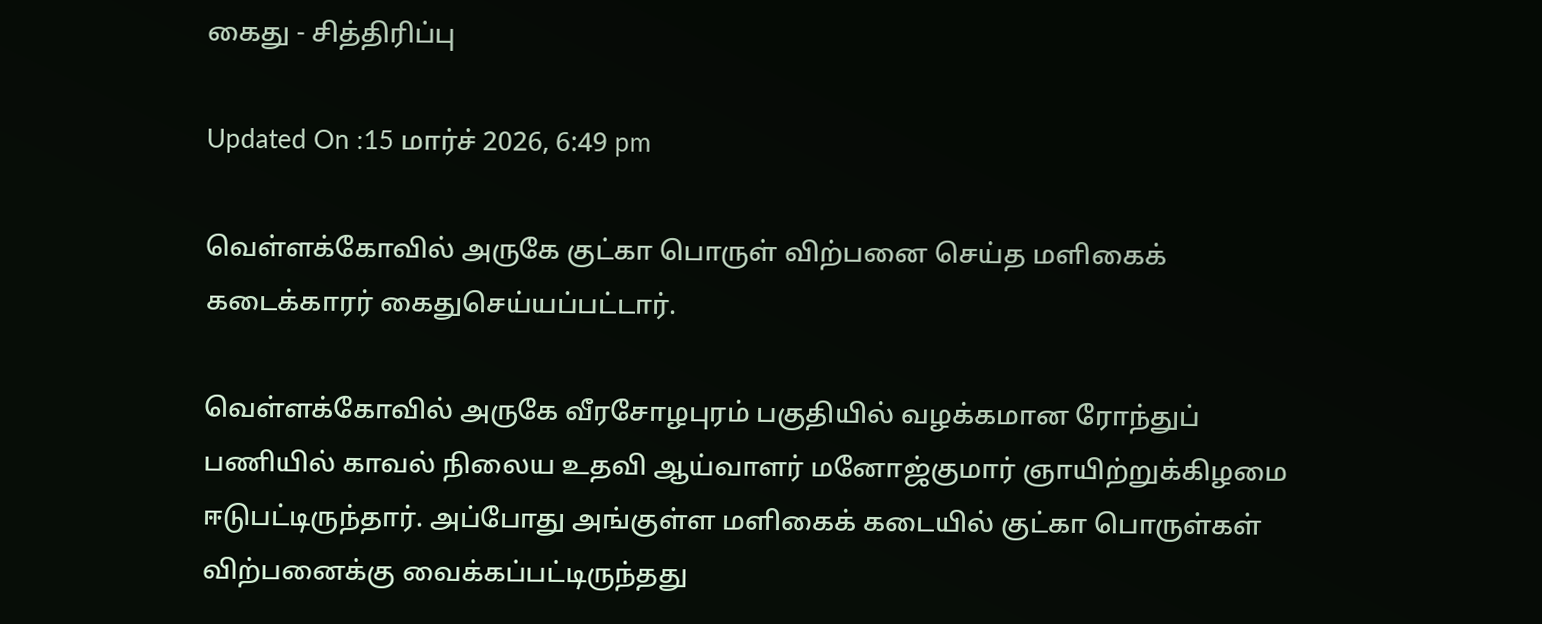கைது - சித்திரிப்பு

Updated On :15 மார்ச் 2026, 6:49 pm

வெள்ளக்கோவில் அருகே குட்கா பொருள் விற்பனை செய்த மளிகைக் கடைக்காரர் கைதுசெய்யப்பட்டார்.

வெள்ளக்கோவில் அருகே வீரசோழபுரம் பகுதியில் வழக்கமான ரோந்துப் பணியில் காவல் நிலைய உதவி ஆய்வாளர் மனோஜ்குமார் ஞாயிற்றுக்கிழமை ஈடுபட்டிருந்தார். அப்போது அங்குள்ள மளிகைக் கடையில் குட்கா பொருள்கள் விற்பனைக்கு வைக்கப்பட்டிருந்தது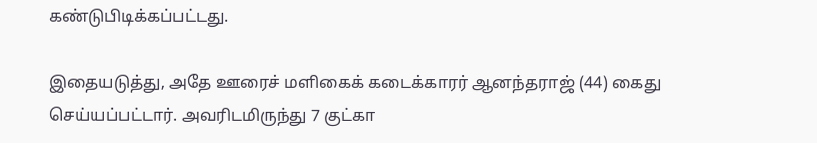கண்டுபிடிக்கப்பட்டது.

இதையடுத்து, அதே ஊரைச் மளிகைக் கடைக்காரர் ஆனந்தராஜ் (44) கைது செய்யப்பட்டார். அவரிடமிருந்து 7 குட்கா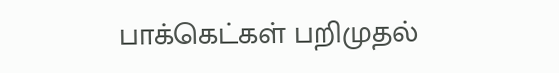பாக்கெட்கள் பறிமுதல்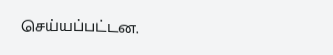செய்யப்பட்டன.